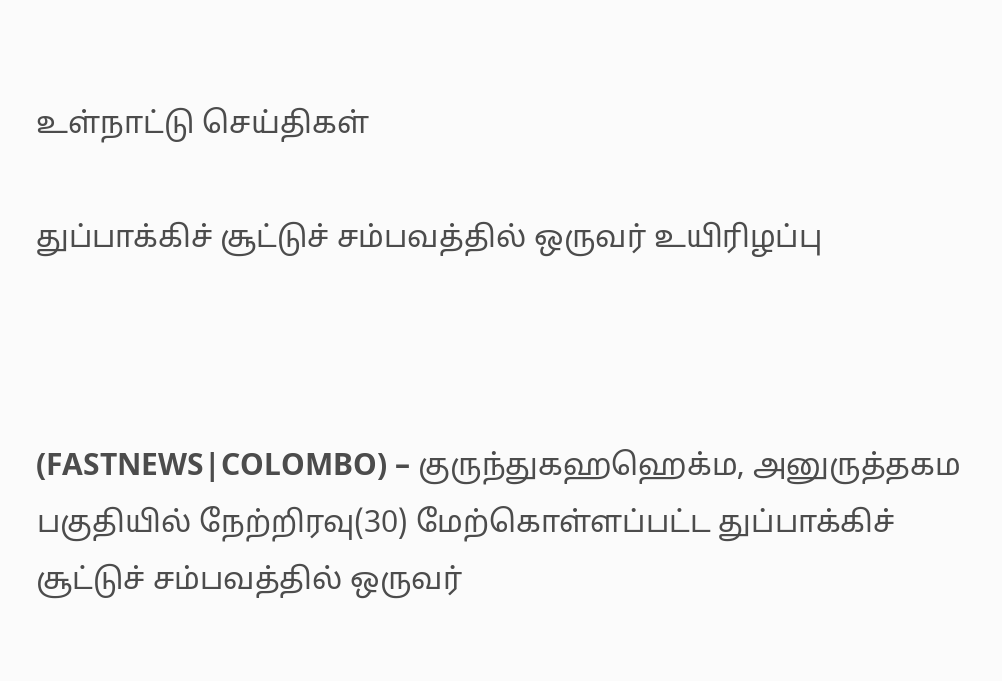உள்நாட்டு செய்திகள்

துப்பாக்கிச் சூட்டுச் சம்பவத்தில் ஒருவர் உயிரிழப்பு



(FASTNEWS|COLOMBO) – குருந்துகஹஹெக்ம, அனுருத்தகம பகுதியில் நேற்றிரவு(30) மேற்கொள்ளப்பட்ட துப்பாக்கிச் சூட்டுச் சம்பவத்தில் ஒருவர்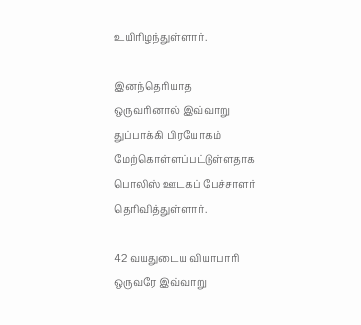உயிரிழந்துள்ளார்.

இனந்தெரியாத ஒருவரினால் இவ்வாறு துப்பாக்கி பிரயோகம் மேற்கொள்ளப்பட்டுள்ளதாக பொலிஸ் ஊடகப் பேச்சாளர் தெரிவித்துள்ளார்.

42 வயதுடைய வியாபாரி ஒருவரே இவ்வாறு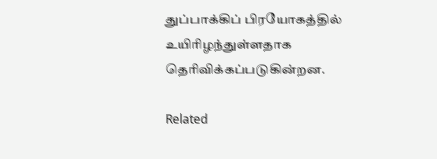துப்பாக்கிப் பிரயோகத்தில் உயிரிழந்துள்ளதாக தெரிவிக்கப்படுகின்றன.

Related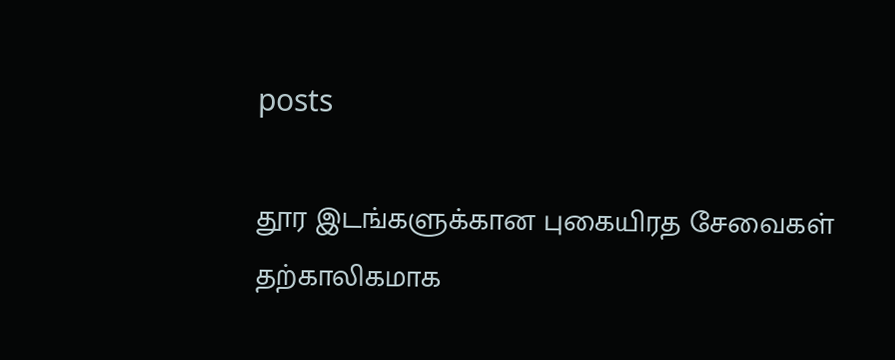posts

தூர இடங்களுக்கான புகையிரத சேவைகள் தற்காலிகமாக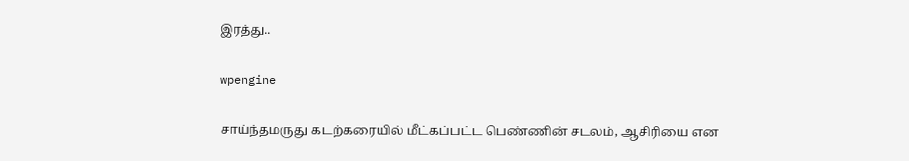இரத்து..

wpengine

சாய்ந்தமருது கடற்கரையில் மீட்கப்பட்ட பெண்ணின் சடலம், ஆசிரியை என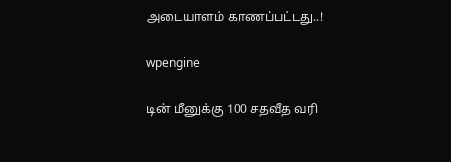அடையாளம் காணப்பட்டது..!

wpengine

டின் மீனுக்கு 100 சதவீத வரி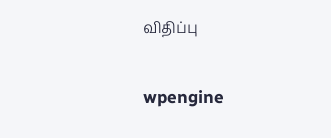விதிப்பு

wpengine